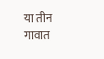या तीन गावात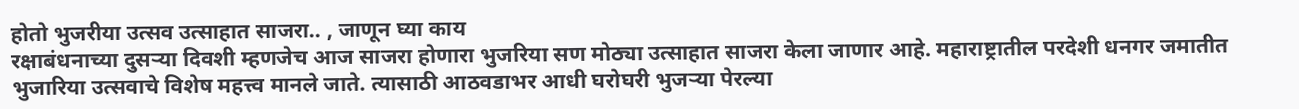होतो भुजरीया उत्सव उत्साहात साजरा.. , जाणून घ्या काय
रक्षाबंधनाच्या दुसऱ्या दिवशी म्हणजेच आज साजरा होणारा भुजरिया सण मोठ्या उत्साहात साजरा केला जाणार आहे. महाराष्ट्रातील परदेशी धनगर जमातीत भुजारिया उत्सवाचे विशेष महत्त्व मानले जाते. त्यासाठी आठवडाभर आधी घरोघरी भुजऱ्या पेरल्या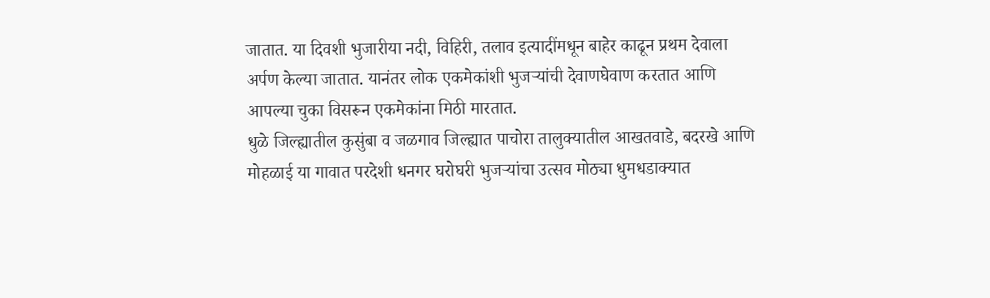जातात. या दिवशी भुजारीया नदी, विहिरी, तलाव इत्यादींमधून बाहेर काढून प्रथम देवाला अर्पण केल्या जातात. यानंतर लोक एकमेकांशी भुजऱ्यांची देवाणघेवाण करतात आणि आपल्या चुका विसरून एकमेकांना मिठी मारतात.
धुळे जिल्ह्यातील कुसुंबा व जळगाव जिल्ह्यात पाचोरा तालुक्यातील आखतवाडे, बदरखे आणि मोहळाई या गावात परदेशी धनगर घरोघरी भुजऱ्यांचा उत्सव मोठ्या धुमधडाक्यात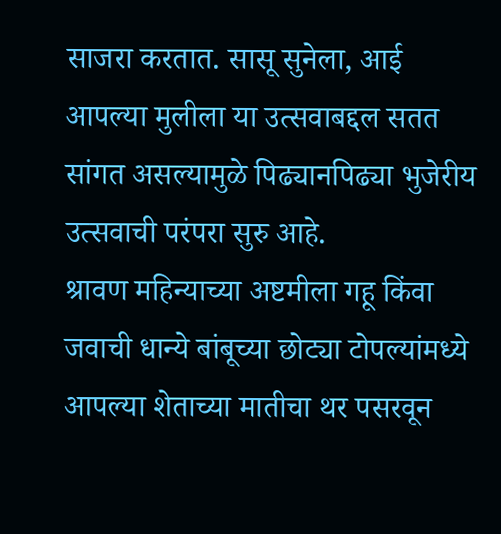साजरा करतात. सासू सुनेला, आई आपल्या मुलीला या उत्सवाबद्दल सतत सांगत असल्यामुळे पिढ्यानपिढ्या भुजेरीय उत्सवाची परंपरा सुरु आहे.
श्रावण महिन्याच्या अष्टमीला गहू किंवा जवाची धान्ये बांबूच्या छोट्या टोपल्यांमध्ये आपल्या शेताच्या मातीचा थर पसरवून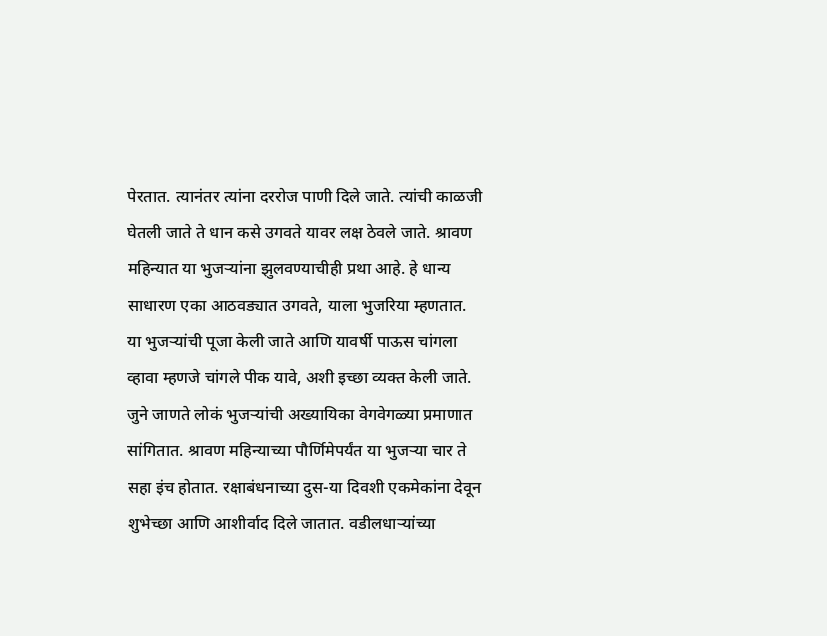पेरतात. त्यानंतर त्यांना दररोज पाणी दिले जाते. त्यांची काळजी घेतली जाते ते धान कसे उगवते यावर लक्ष ठेवले जाते. श्रावण महिन्यात या भुजऱ्यांना झुलवण्याचीही प्रथा आहे. हे धान्य साधारण एका आठवड्यात उगवते, याला भुजरिया म्हणतात.
या भुजऱ्यांची पूजा केली जाते आणि यावर्षी पाऊस चांगला व्हावा म्हणजे चांगले पीक यावे, अशी इच्छा व्यक्त केली जाते. जुने जाणते लोकं भुजऱ्यांची अख्यायिका वेगवेगळ्या प्रमाणात सांगितात. श्रावण महिन्याच्या पौर्णिमेपर्यंत या भुजऱ्या चार ते सहा इंच होतात. रक्षाबंधनाच्या दुस-या दिवशी एकमेकांना देवून शुभेच्छा आणि आशीर्वाद दिले जातात. वडीलधाऱ्यांच्या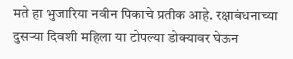मते हा भुजारिया नवीन पिकाचे प्रतीक आहे. रक्षाबंधनाच्या दुसऱ्या दिवशी महिला या टोपल्या डोक्यावर घेऊन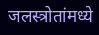जलस्त्रोतांमध्ये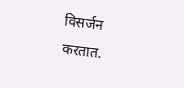विसर्जन करतात.